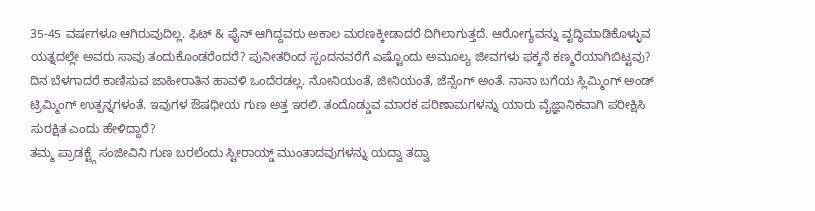35-45 ವರ್ಷಗಳೂ ಆಗಿರುವುದಿಲ್ಲ. ಫಿಟ್ & ಫೈನ್ ಆಗಿದ್ದವರು ಅಕಾಲ ಮರಣಕ್ಕೀಡಾದರೆ ದಿಗಿಲಾಗುತ್ತದೆ. ಆರೋಗ್ಯವನ್ನು ವೃದ್ಧಿಮಾಡಿಕೊಳ್ಳುವ ಯತ್ನದಲ್ಲೇ ಅವರು ಸಾವು ತಂದುಕೊಂಡರೆಂದರೆ? ಪುನೀತರಿಂದ ಸ್ಪಂದನವರೆಗೆ ಎಷ್ಟೊಂದು ಅಮೂಲ್ಯ ಜೀವಗಳು ಫಕ್ಕನೆ ಕಣ್ಮರೆಯಾಗಿಬಿಟ್ಟವು?
ದಿನ ಬೆಳಗಾದರೆ ಕಾಣಿಸುವ ಜಾಹೀರಾತಿನ ಹಾವಳಿ ಒಂದೆರಡಲ್ಲ. ನೋನಿಯಂತೆ, ಜೀನಿಯಂತೆ, ಜೆನ್ಸೆಂಗ್ ಅಂತೆ. ನಾನಾ ಬಗೆಯ ಸ್ಲಿಮ್ಮಿಂಗ್ ಅಂಡ್ ಟ್ರಿಮ್ಮಿಂಗ್ ಉತ್ಪನ್ನಗಳಂತೆ. ಇವುಗಳ ಔಷಧೀಯ ಗುಣ ಅತ್ತ ಇರಲಿ. ತಂದೊಡ್ಡುವ ಮಾರಕ ಪರಿಣಾಮಗಳನ್ನು ಯಾರು ವೈಜ್ಞಾನಿಕವಾಗಿ ಪರೀಕ್ಷಿಸಿ ಸುರಕ್ಷಿತ ಎಂದು ಹೇಳಿದ್ದಾರೆ?
ತಮ್ಮ ಪ್ರಾಡಕ್ಟ್ಗೆ ಸಂಜೀವಿನಿ ಗುಣ ಬರಲೆಂದು ಸ್ಟೀರಾಯ್ಡ್ ಮುಂತಾದವುಗಳನ್ನು ಯದ್ವಾ ತದ್ವಾ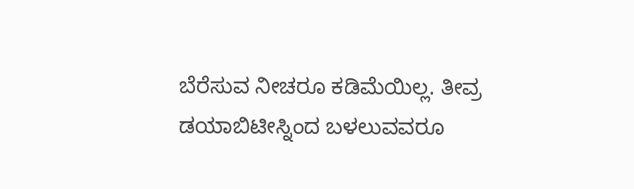ಬೆರೆಸುವ ನೀಚರೂ ಕಡಿಮೆಯಿಲ್ಲ. ತೀವ್ರ ಡಯಾಬಿಟೀಸ್ನಿಂದ ಬಳಲುವವರೂ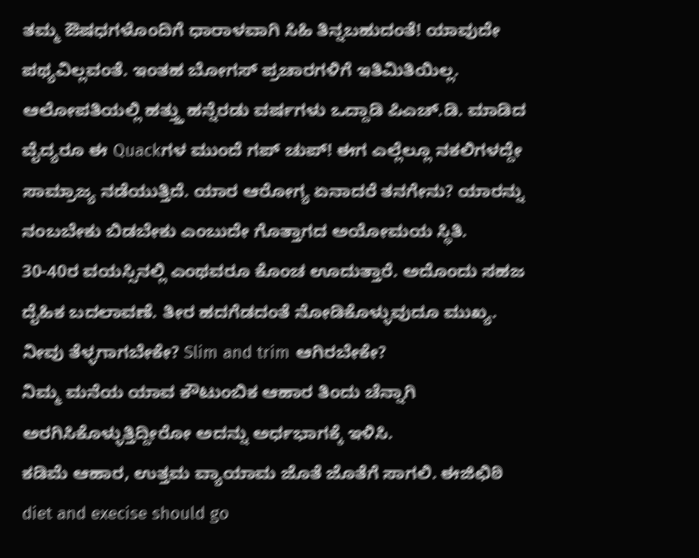ತಮ್ಮ ಔಷಧಗಳೊಂದಿಗೆ ಧಾರಾಳವಾಗಿ ಸಿಹಿ ತಿನ್ನಬಹುದಂತೆ! ಯಾವುದೇ ಪಥ್ಯವಿಲ್ಲವಂತೆ. ಇಂತಹ ಬೋಗಸ್ ಪ್ರಚಾರಗಳಿಗೆ ಇತಿಮಿತಿಯಿಲ್ಲ.
ಆಲೋಪತಿಯಲ್ಲಿ ಹತ್ತ್ತು ಹನ್ನೆರಡು ವರ್ಷಗಳು ಒದ್ದಾಡಿ ಪಿಎಚ್.ಡಿ. ಮಾಡಿದ ವೈದ್ಯರೂ ಈ Quackಗಳ ಮುಂದೆ ಗಪ್ ಚುಪ್! ಈಗ ಎಲ್ಲೆಲ್ಲೂ ನಕಲಿಗಳದ್ದೇ ಸಾಮ್ರಾಜ್ಯ ನಡೆಯುತ್ತಿದೆ. ಯಾರ ಆರೋಗ್ಯ ಏನಾದರೆ ತನಗೇನು? ಯಾರನ್ನು ನಂಬಬೇಕು ಬಿಡಬೇಕು ಎಂಬುದೇ ಗೊತ್ತಾಗದ ಅಯೋಮಯ ಸ್ಥಿತಿ.
30-40ರ ವಯಸ್ಸಿನಲ್ಲಿ ಎಂಥವರೂ ಕೊಂಚ ಊದುತ್ತಾರೆ. ಅದೊಂದು ಸಹಜ ದೈಹಿಕ ಬದಲಾವಣೆ. ತೀರ ಹದಗೆಡದಂತೆ ನೋಡಿಕೊಳ್ಳುವುದೂ ಮುಖ್ಯ.
ನೀವು ತೆಳ್ಳಗಾಗಬೇಕೇ? Slim and trim ಆಗಿರಬೇಕೇ?
ನಿಮ್ಮ ಮನೆಯ ಯಾವ ಕೌಟುಂಬಿಕ ಆಹಾರ ತಿಂದು ಚೆನ್ನಾಗಿ ಅರಗಿಸಿಕೊಳ್ಳುತ್ತಿದ್ದೀರೋ ಅದನ್ನು ಅರ್ಧಭಾಗಕ್ಕೆ ಇಳಿಸಿ.
ಕಡಿಮೆ ಆಹಾರ, ಉತ್ತಮ ವ್ಯಾಯಾಮ ಜೊತೆ ಜೊತೆಗೆ ಸಾಗಲಿ. ಈಜಿಛಿಠಿ diet and execise should go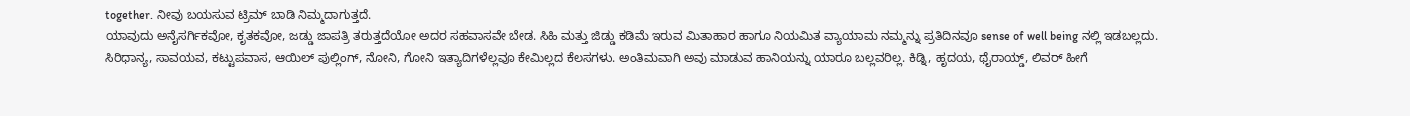together. ನೀವು ಬಯಸುವ ಟ್ರಿಮ್ ಬಾಡಿ ನಿಮ್ಮದಾಗುತ್ತದೆ.
ಯಾವುದು ಅನೈಸರ್ಗಿಕವೋ, ಕೃತಕವೋ, ಜಡ್ಡು ಜಾಪತ್ರಿ ತರುತ್ತದೆಯೋ ಅದರ ಸಹವಾಸವೇ ಬೇಡ. ಸಿಹಿ ಮತ್ತು ಜಿಡ್ಡು ಕಡಿಮೆ ಇರುವ ಮಿತಾಹಾರ ಹಾಗೂ ನಿಯಮಿತ ವ್ಯಾಯಾಮ ನಮ್ಮನ್ನು ಪ್ರತಿದಿನವೂ sense of well being ನಲ್ಲಿ ಇಡಬಲ್ಲದು.
ಸಿರಿಧಾನ್ಯ, ಸಾವಯವ, ಕಟ್ಟುಪವಾಸ, ಆಯಿಲ್ ಪುಲ್ಲಿಂಗ್, ನೋನಿ, ಗೋನಿ ಇತ್ಯಾದಿಗಳೆಲ್ಲವೂ ಕೇಮಿಲ್ಲದ ಕೆಲಸಗಳು. ಅಂತಿಮವಾಗಿ ಅವು ಮಾಡುವ ಹಾನಿಯನ್ನು ಯಾರೂ ಬಲ್ಲವರಿಲ್ಲ. ಕಿಡ್ನಿ, ಹೃದಯ, ಥೈರಾಯ್ಡ್, ಲಿವರ್ ಹೀಗೆ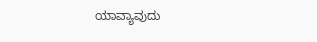ಯಾವ್ಯಾವುದು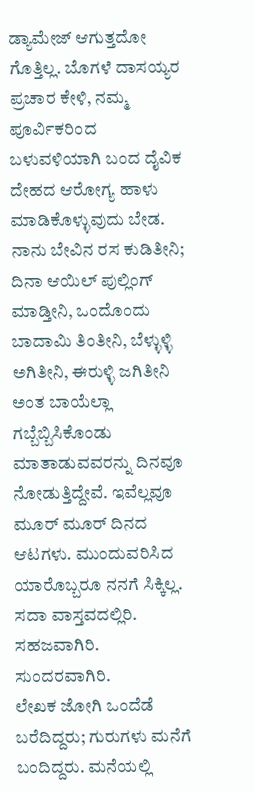ಡ್ಯಾಮೇಜ್ ಆಗುತ್ತದೋ ಗೊತ್ತಿಲ್ಲ. ಬೊಗಳೆ ದಾಸಯ್ಯರ ಪ್ರಚಾರ ಕೇಳಿ, ನಮ್ಮ ಪೂರ್ವಿಕರಿಂದ ಬಳುವಳಿಯಾಗಿ ಬಂದ ದೈವಿಕ ದೇಹದ ಆರೋಗ್ಯ ಹಾಳು ಮಾಡಿಕೊಳ್ಳುವುದು ಬೇಡ.
ನಾನು ಬೇವಿನ ರಸ ಕುಡಿತೀನಿ; ದಿನಾ ಆಯಿಲ್ ಪುಲ್ಲಿಂಗ್ ಮಾಡ್ತೀನಿ, ಒಂದೊಂದು ಬಾದಾಮಿ ತಿಂತೀನಿ, ಬೆಳ್ಳುಳ್ಳಿ ಅಗಿತೀನಿ, ಈರುಳ್ಳಿ ಜಗಿತೀನಿ ಅಂತ ಬಾಯೆಲ್ಲಾ ಗಬ್ಬೆಬ್ಬಿಸಿಕೊಂಡು ಮಾತಾಡುವವರನ್ನು ದಿನವೂ ನೋಡುತ್ತಿದ್ದೇವೆ. ಇವೆಲ್ಲವೂ ಮೂರ್ ಮೂರ್ ದಿನದ ಆಟಗಳು. ಮುಂದುವರಿಸಿದ ಯಾರೊಬ್ಬರೂ ನನಗೆ ಸಿಕ್ಕಿಲ್ಲ.
ಸದಾ ವಾಸ್ತವದಲ್ಲಿರಿ. ಸಹಜವಾಗಿರಿ. ಸುಂದರವಾಗಿರಿ.
ಲೇಖಕ ಜೋಗಿ ಒಂದೆಡೆ ಬರೆದಿದ್ದರು; ಗುರುಗಳು ಮನೆಗೆ ಬಂದಿದ್ದರು. ಮನೆಯಲ್ಲಿ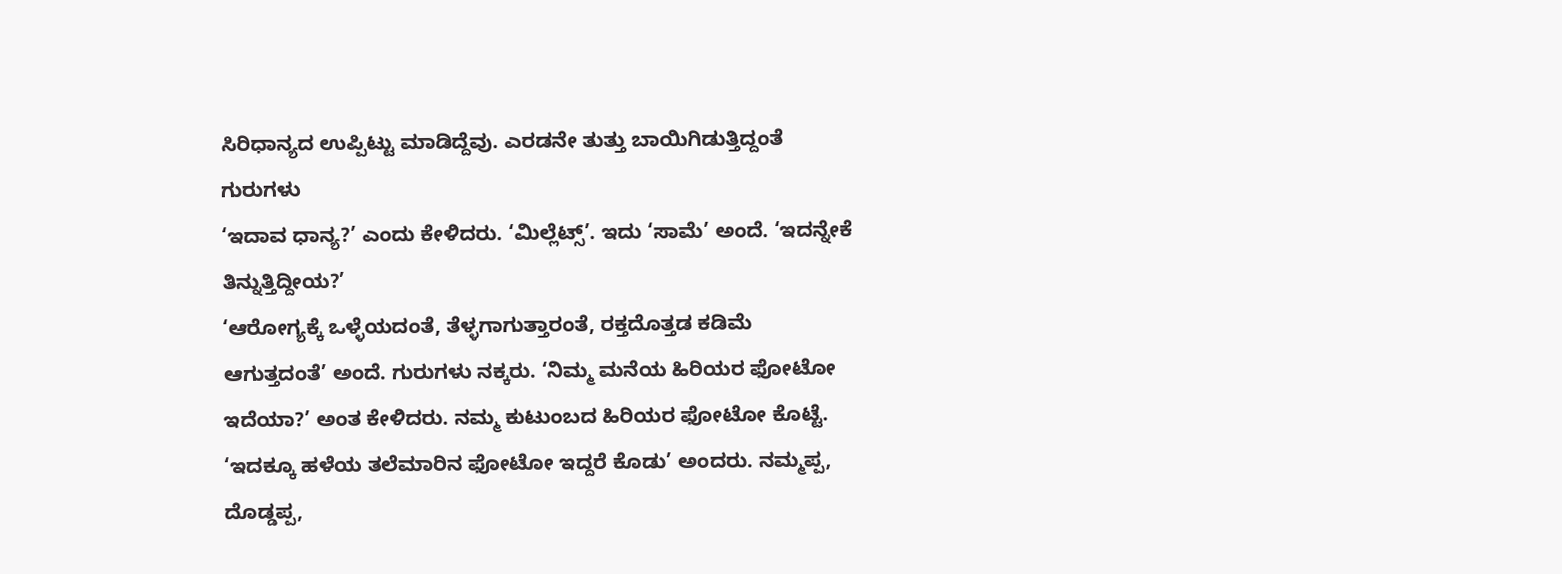ಸಿರಿಧಾನ್ಯದ ಉಪ್ಪಿಟ್ಟು ಮಾಡಿದ್ದೆವು. ಎರಡನೇ ತುತ್ತು ಬಾಯಿಗಿಡುತ್ತಿದ್ದಂತೆ ಗುರುಗಳು
‘ಇದಾವ ಧಾನ್ಯ?’ ಎಂದು ಕೇಳಿದರು. ‘ಮಿಲ್ಲೆಟ್ಸ್’. ಇದು ‘ಸಾಮೆ’ ಅಂದೆ. ‘ಇದನ್ನೇಕೆ ತಿನ್ನುತ್ತಿದ್ದೀಯ?’
‘ಆರೋಗ್ಯಕ್ಕೆ ಒಳ್ಳೆಯದಂತೆ, ತೆಳ್ಳಗಾಗುತ್ತಾರಂತೆ, ರಕ್ತದೊತ್ತಡ ಕಡಿಮೆ ಆಗುತ್ತದಂತೆ’ ಅಂದೆ. ಗುರುಗಳು ನಕ್ಕರು. ‘ನಿಮ್ಮ ಮನೆಯ ಹಿರಿಯರ ಫೋಟೋ ಇದೆಯಾ?’ ಅಂತ ಕೇಳಿದರು. ನಮ್ಮ ಕುಟುಂಬದ ಹಿರಿಯರ ಫೋಟೋ ಕೊಟ್ಟೆ. ‘ಇದಕ್ಕೂ ಹಳೆಯ ತಲೆಮಾರಿನ ಫೋಟೋ ಇದ್ದರೆ ಕೊಡು’ ಅಂದರು. ನಮ್ಮಪ್ಪ, ದೊಡ್ಡಪ್ಪ,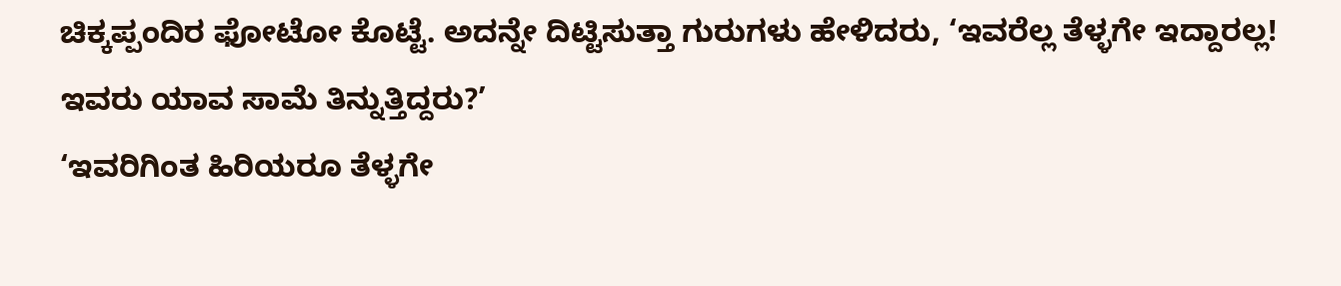ಚಿಕ್ಕಪ್ಪಂದಿರ ಫೋಟೋ ಕೊಟ್ಟೆ. ಅದನ್ನೇ ದಿಟ್ಟಿಸುತ್ತಾ ಗುರುಗಳು ಹೇಳಿದರು, ‘ಇವರೆಲ್ಲ ತೆಳ್ಳಗೇ ಇದ್ದಾರಲ್ಲ! ಇವರು ಯಾವ ಸಾಮೆ ತಿನ್ನುತ್ತಿದ್ದರು?’
‘ಇವರಿಗಿಂತ ಹಿರಿಯರೂ ತೆಳ್ಳಗೇ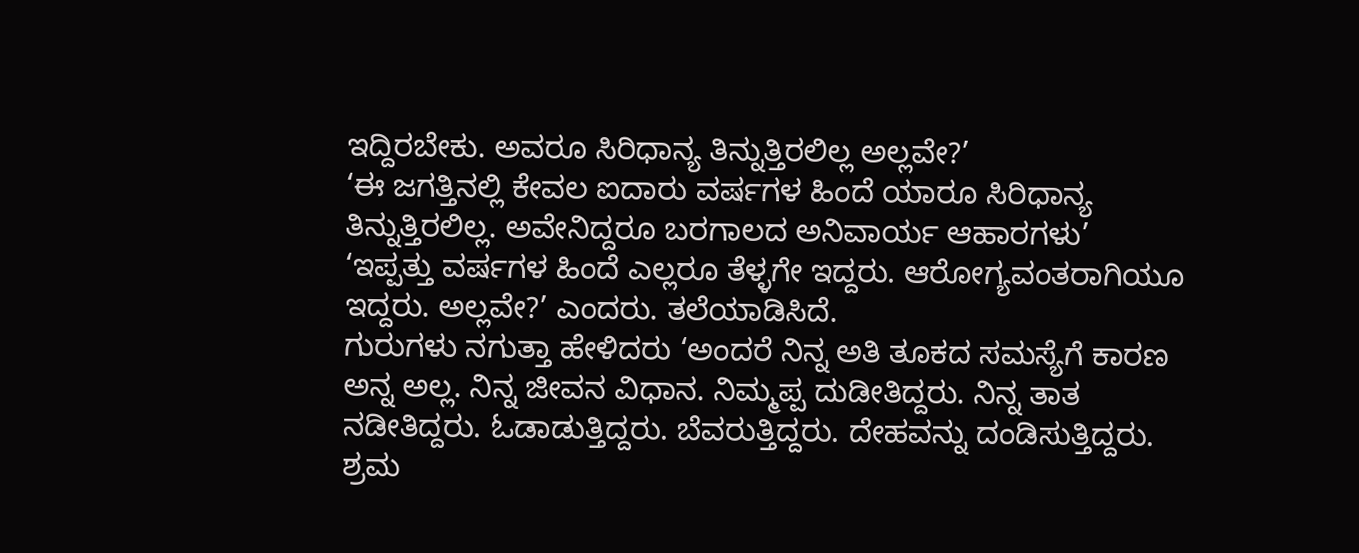ಇದ್ದಿರಬೇಕು. ಅವರೂ ಸಿರಿಧಾನ್ಯ ತಿನ್ನುತ್ತಿರಲಿಲ್ಲ ಅಲ್ಲವೇ?’
‘ಈ ಜಗತ್ತಿನಲ್ಲಿ ಕೇವಲ ಐದಾರು ವರ್ಷಗಳ ಹಿಂದೆ ಯಾರೂ ಸಿರಿಧಾನ್ಯ ತಿನ್ನುತ್ತಿರಲಿಲ್ಲ. ಅವೇನಿದ್ದರೂ ಬರಗಾಲದ ಅನಿವಾರ್ಯ ಆಹಾರಗಳು’
‘ಇಪ್ಪತ್ತು ವರ್ಷಗಳ ಹಿಂದೆ ಎಲ್ಲರೂ ತೆಳ್ಳಗೇ ಇದ್ದರು. ಆರೋಗ್ಯವಂತರಾಗಿಯೂ ಇದ್ದರು. ಅಲ್ಲವೇ?’ ಎಂದರು. ತಲೆಯಾಡಿಸಿದೆ.
ಗುರುಗಳು ನಗುತ್ತಾ ಹೇಳಿದರು ‘ಅಂದರೆ ನಿನ್ನ ಅತಿ ತೂಕದ ಸಮಸ್ಯೆಗೆ ಕಾರಣ ಅನ್ನ ಅಲ್ಲ. ನಿನ್ನ ಜೀವನ ವಿಧಾನ. ನಿಮ್ಮಪ್ಪ ದುಡೀತಿದ್ದರು. ನಿನ್ನ ತಾತ ನಡೀತಿದ್ದರು. ಓಡಾಡುತ್ತಿದ್ದರು. ಬೆವರುತ್ತಿದ್ದರು. ದೇಹವನ್ನು ದಂಡಿಸುತ್ತಿದ್ದರು. ಶ್ರಮ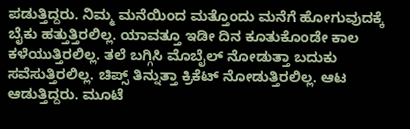ಪಡುತ್ತಿದ್ದರು. ನಿಮ್ಮ ಮನೆಯಿಂದ ಮತ್ತೊಂದು ಮನೆಗೆ ಹೋಗುವುದಕ್ಕೆ ಬೈಕು ಹತ್ತುತ್ತಿರಲಿಲ್ಲ. ಯಾವತ್ತೂ ಇಡೀ ದಿನ ಕೂತುಕೊಂಡೇ ಕಾಲ ಕಳೆಯುತ್ತಿರಲಿಲ್ಲ. ತಲೆ ಬಗ್ಗಿಸಿ ಮೊಬೈಲ್ ನೋಡುತ್ತಾ ಬದುಕು ಸವೆಸುತ್ತಿರಲಿಲ್ಲ. ಚಿಪ್ಸ್ ತಿನ್ನುತ್ತಾ ಕ್ರಿಕೆಟ್ ನೋಡುತ್ತಿರಲಿಲ್ಲ. ಆಟ ಆಡುತ್ತಿದ್ದರು. ಮೂಟೆ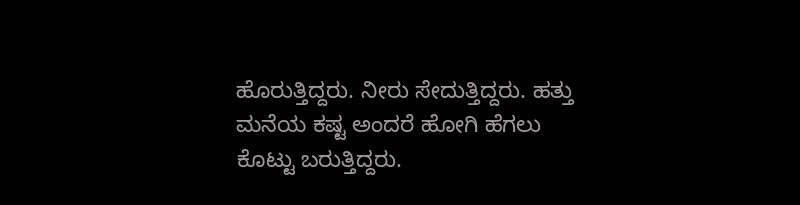ಹೊರುತ್ತಿದ್ದರು. ನೀರು ಸೇದುತ್ತಿದ್ದರು. ಹತ್ತು ಮನೆಯ ಕಷ್ಟ ಅಂದರೆ ಹೋಗಿ ಹೆಗಲು ಕೊಟ್ಟು ಬರುತ್ತಿದ್ದರು.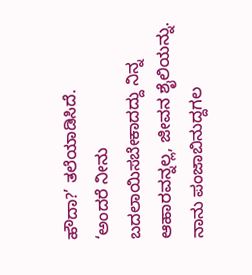ಹೌದಾ?’ ತಲೆಯಾಡಿಸಿದೆ.
‘ಅಂದರೆ ನೀನು ಬದಲಾಯಿಸಬೇಕಾದದ್ದು ನಿನ್ನ ಆಹಾರವನ್ನಲ್ಲ, ಜೀವನ ಶೈಲಿಯನ್ನು. ನಾನು ಪಂಜಾಬಿನುದ್ದಗಲ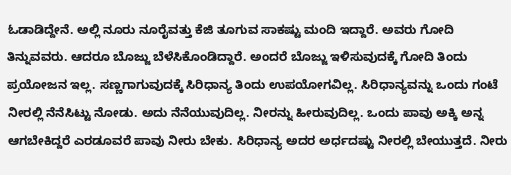ಓಡಾಡಿದ್ದೇನೆ. ಅಲ್ಲಿ ನೂರು ನೂರೈವತ್ತು ಕೆಜಿ ತೂಗುವ ಸಾಕಷ್ಟು ಮಂದಿ ಇದ್ದಾರೆ. ಅವರು ಗೋದಿ ತಿನ್ನುವವರು. ಆದರೂ ಬೊಜ್ಜು ಬೆಳೆಸಿಕೊಂಡಿದ್ದಾರೆ. ಅಂದರೆ ಬೊಜ್ಜು ಇಳಿಸುವುದಕ್ಕೆ ಗೋದಿ ತಿಂದು ಪ್ರಯೋಜನ ಇಲ್ಲ. ಸಣ್ಣಗಾಗುವುದಕ್ಕೆ ಸಿರಿಧಾನ್ಯ ತಿಂದು ಉಪಯೋಗವಿಲ್ಲ. ಸಿರಿಧಾನ್ಯವನ್ನು ಒಂದು ಗಂಟೆ ನೀರಲ್ಲಿ ನೆನೆಸಿಟ್ಟು ನೋಡು. ಅದು ನೆನೆಯುವುದಿಲ್ಲ. ನೀರನ್ನು ಹೀರುವುದಿಲ್ಲ. ಒಂದು ಪಾವು ಅಕ್ಕಿ ಅನ್ನ ಆಗಬೇಕಿದ್ದರೆ ಎರಡೂವರೆ ಪಾವು ನೀರು ಬೇಕು. ಸಿರಿಧಾನ್ಯ ಅದರ ಅರ್ಧದಷ್ಟು ನೀರಲ್ಲಿ ಬೇಯುತ್ತದೆ. ನೀರು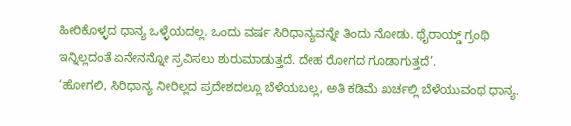ಹೀರಿಕೊಳ್ಳದ ಧಾನ್ಯ ಒಳ್ಳೆಯದಲ್ಲ. ಒಂದು ವರ್ಷ ಸಿರಿಧಾನ್ಯವನ್ನೇ ತಿಂದು ನೋಡು. ಥೈರಾಯ್ಡ್ ಗ್ರಂಥಿ ಇನ್ನಿಲ್ಲದಂತೆ ಏನೇನನ್ನೋ ಸ್ರವಿಸಲು ಶುರುಮಾಡುತ್ತದೆ. ದೇಹ ರೋಗದ ಗೂಡಾಗುತ್ತದೆ’.
‘ಹೋಗಲಿ, ಸಿರಿಧಾನ್ಯ ನೀರಿಲ್ಲದ ಪ್ರದೇಶದಲ್ಲೂ ಬೆಳೆಯಬಲ್ಲ, ಅತಿ ಕಡಿಮೆ ಖರ್ಚಲ್ಲಿ ಬೆಳೆಯುವಂಥ ಧಾನ್ಯ.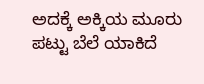ಅದಕ್ಕೆ ಅಕ್ಕಿಯ ಮೂರು ಪಟ್ಟು ಬೆಲೆ ಯಾಕಿದೆ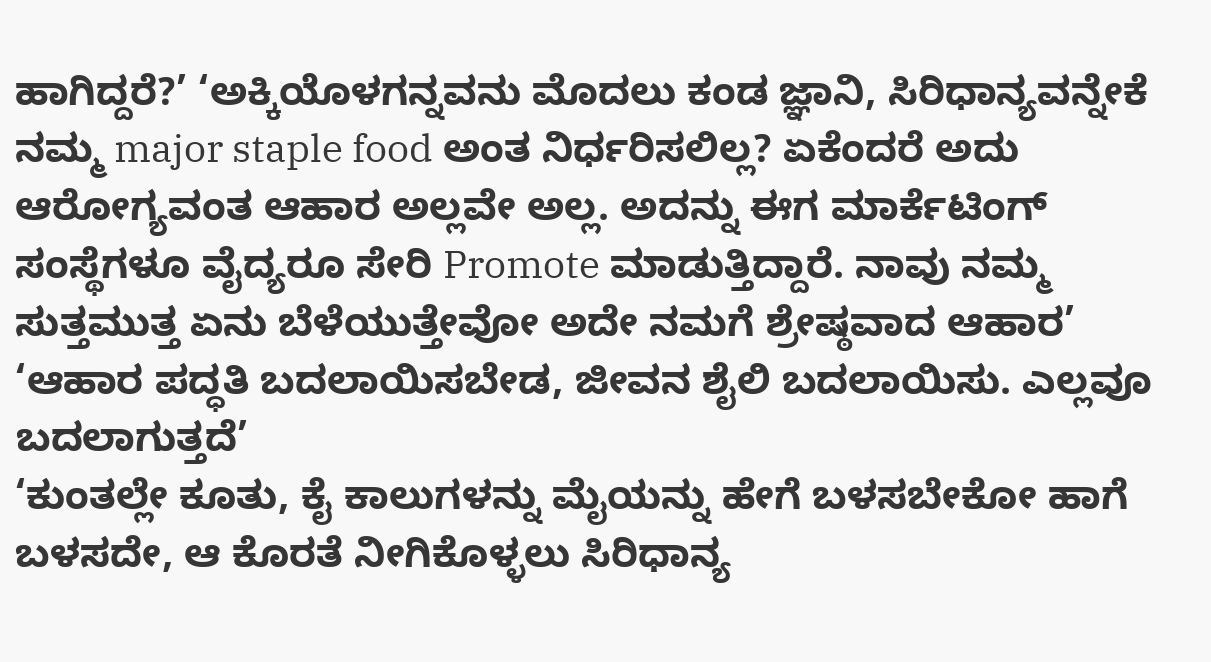ಹಾಗಿದ್ದರೆ?’ ‘ಅಕ್ಕಿಯೊಳಗನ್ನವನು ಮೊದಲು ಕಂಡ ಜ್ಞಾನಿ, ಸಿರಿಧಾನ್ಯವನ್ನೇಕೆ ನಮ್ಮ major staple food ಅಂತ ನಿರ್ಧರಿಸಲಿಲ್ಲ? ಏಕೆಂದರೆ ಅದು ಆರೋಗ್ಯವಂತ ಆಹಾರ ಅಲ್ಲವೇ ಅಲ್ಲ. ಅದನ್ನು ಈಗ ಮಾರ್ಕೆಟಿಂಗ್ ಸಂಸ್ಥೆಗಳೂ ವೈದ್ಯರೂ ಸೇರಿ Promote ಮಾಡುತ್ತಿದ್ದಾರೆ. ನಾವು ನಮ್ಮ ಸುತ್ತಮುತ್ತ ಏನು ಬೆಳೆಯುತ್ತೇವೋ ಅದೇ ನಮಗೆ ಶ್ರೇಷ್ಠವಾದ ಆಹಾರ’
‘ಆಹಾರ ಪದ್ಧತಿ ಬದಲಾಯಿಸಬೇಡ, ಜೀವನ ಶೈಲಿ ಬದಲಾಯಿಸು. ಎಲ್ಲವೂ ಬದಲಾಗುತ್ತದೆ’
‘ಕುಂತಲ್ಲೇ ಕೂತು, ಕೈ ಕಾಲುಗಳನ್ನು ಮೈಯನ್ನು ಹೇಗೆ ಬಳಸಬೇಕೋ ಹಾಗೆ ಬಳಸದೇ, ಆ ಕೊರತೆ ನೀಗಿಕೊಳ್ಳಲು ಸಿರಿಧಾನ್ಯ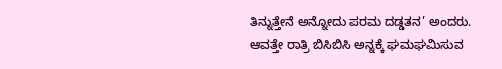ತಿನ್ನುತ್ತೇನೆ ಅನ್ನೋದು ಪರಮ ದಡ್ಡತನ’ ಅಂದರು.
ಆವತ್ತೇ ರಾತ್ರಿ ಬಿಸಿಬಿಸಿ ಅನ್ನಕ್ಕೆ ಘಮಘಮಿಸುವ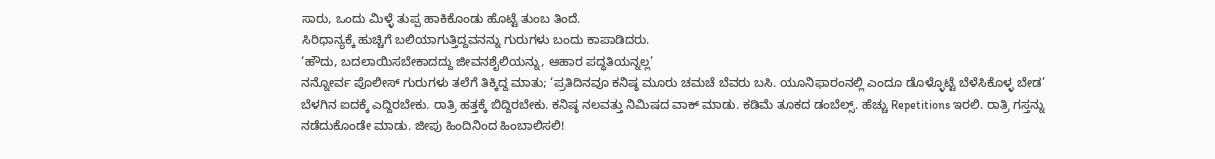ಸಾರು, ಒಂದು ಮಿಳ್ಳೆ ತುಪ್ಪ ಹಾಕಿಕೊಂಡು ಹೊಟ್ಟೆ ತುಂಬ ತಿಂದೆ.
ಸಿರಿಧಾನ್ಯಕ್ಕೆ ಹುಚ್ಚಿಗೆ ಬಲಿಯಾಗುತ್ತಿದ್ದವನನ್ನು ಗುರುಗಳು ಬಂದು ಕಾಪಾಡಿದರು.
‘ಹೌದು, ಬದಲಾಯಿಸಬೇಕಾದದ್ದು ಜೀವನಶೈಲಿಯನ್ನು, ಆಹಾರ ಪದ್ಧತಿಯನ್ನಲ್ಲ’
ನನ್ನೋರ್ವ ಪೊಲೀಸ್ ಗುರುಗಳು ತಲೆಗೆ ತಿಕ್ಕಿದ್ದ ಮಾತು; ‘ಪ್ರತಿದಿನವೂ ಕನಿಷ್ಠ ಮೂರು ಚಮಚೆ ಬೆವರು ಬಸಿ. ಯೂನಿಫಾರಂನಲ್ಲಿ ಎಂದೂ ಡೊಳ್ಳೊಟ್ಟೆ ಬೆಳೆಸಿಕೊಳ್ಳ ಬೇಡ’ ಬೆಳಗಿನ ಐದಕ್ಕೆ ಎದ್ದಿರಬೇಕು. ರಾತ್ರಿ ಹತ್ತಕ್ಕೆ ಬಿದ್ದಿರಬೇಕು. ಕನಿಷ್ಠ ನಲವತ್ತು ನಿಮಿಷದ ವಾಕ್ ಮಾಡು. ಕಡಿಮೆ ತೂಕದ ಡಂಬೆಲ್ಸ್. ಹೆಚ್ಚು Repetitions ಇರಲಿ. ರಾತ್ರಿ ಗಸ್ತನ್ನು ನಡೆದುಕೊಂಡೇ ಮಾಡು. ಜೀಪು ಹಿಂದಿನಿಂದ ಹಿಂಬಾಲಿಸಲಿ!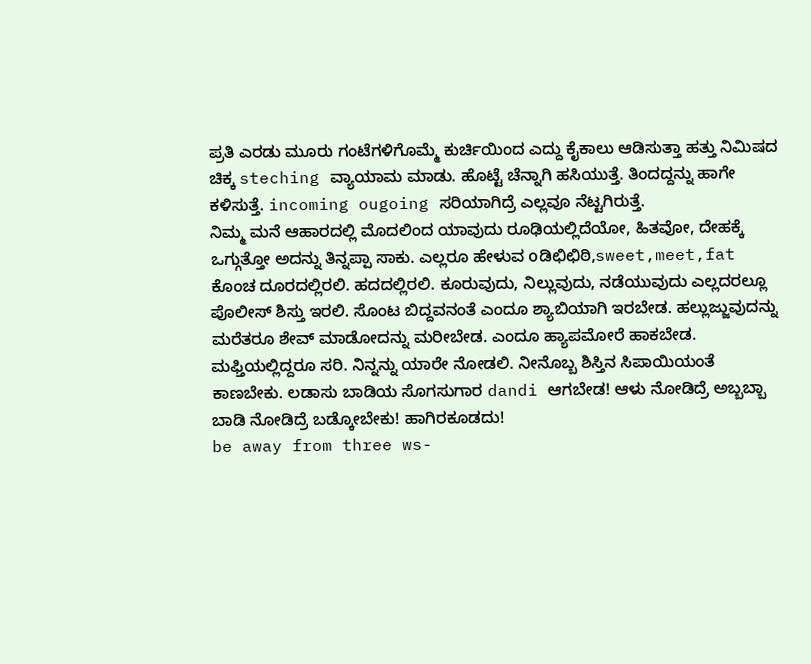ಪ್ರತಿ ಎರಡು ಮೂರು ಗಂಟೆಗಳಿಗೊಮ್ಮೆ ಕುರ್ಚಿಯಿಂದ ಎದ್ದು ಕೈಕಾಲು ಆಡಿಸುತ್ತಾ ಹತ್ತು ನಿಮಿಷದ ಚಿಕ್ಕ steching ವ್ಯಾಯಾಮ ಮಾಡು. ಹೊಟ್ಟೆ ಚೆನ್ನಾಗಿ ಹಸಿಯುತ್ತೆ. ತಿಂದದ್ದನ್ನು ಹಾಗೇ ಕಳಿಸುತ್ತೆ. incoming ougoing ಸರಿಯಾಗಿದ್ರೆ ಎಲ್ಲವೂ ನೆಟ್ಟಗಿರುತ್ತೆ.
ನಿಮ್ಮ ಮನೆ ಆಹಾರದಲ್ಲಿ ಮೊದಲಿಂದ ಯಾವುದು ರೂಢಿಯಲ್ಲಿದೆಯೋ, ಹಿತವೋ, ದೇಹಕ್ಕೆ ಒಗ್ಗುತ್ತೋ ಅದನ್ನು ತಿನ್ನಪ್ಪಾ ಸಾಕು. ಎಲ್ಲರೂ ಹೇಳುವ oಡಿಛಿಛಿಠಿ,sweet,meet,fat ಕೊಂಚ ದೂರದಲ್ಲಿರಲಿ. ಹದದಲ್ಲಿರಲಿ. ಕೂರುವುದು, ನಿಲ್ಲುವುದು, ನಡೆಯುವುದು ಎಲ್ಲದರಲ್ಲೂ ಪೊಲೀಸ್ ಶಿಸ್ತು ಇರಲಿ. ಸೊಂಟ ಬಿದ್ದವನಂತೆ ಎಂದೂ ಶ್ಯಾಬಿಯಾಗಿ ಇರಬೇಡ. ಹಲ್ಲುಜ್ಜುವುದನ್ನು ಮರೆತರೂ ಶೇವ್ ಮಾಡೋದನ್ನು ಮರೀಬೇಡ. ಎಂದೂ ಹ್ಯಾಪಮೋರೆ ಹಾಕಬೇಡ. ಮಫ್ತಿಯಲ್ಲಿದ್ದರೂ ಸರಿ. ನಿನ್ನನ್ನು ಯಾರೇ ನೋಡಲಿ. ನೀನೊಬ್ಬ ಶಿಸ್ತಿನ ಸಿಪಾಯಿಯಂತೆ ಕಾಣಬೇಕು. ಲಡಾಸು ಬಾಡಿಯ ಸೊಗಸುಗಾರ dandi ಆಗಬೇಡ! ಆಳು ನೋಡಿದ್ರೆ ಅಬ್ಬಬ್ಬಾ ಬಾಡಿ ನೋಡಿದ್ರೆ ಬಡ್ಕೋಬೇಕು! ಹಾಗಿರಕೂಡದು!
be away from three ws-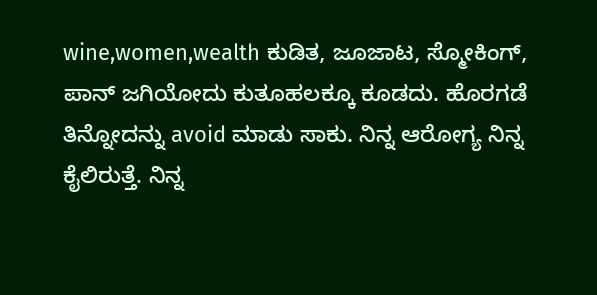wine,women,wealth ಕುಡಿತ, ಜೂಜಾಟ, ಸ್ಮೋಕಿಂಗ್, ಪಾನ್ ಜಗಿಯೋದು ಕುತೂಹಲಕ್ಕೂ ಕೂಡದು. ಹೊರಗಡೆ ತಿನ್ನೋದನ್ನು avoid ಮಾಡು ಸಾಕು. ನಿನ್ನ ಆರೋಗ್ಯ ನಿನ್ನ ಕೈಲಿರುತ್ತೆ. ನಿನ್ನ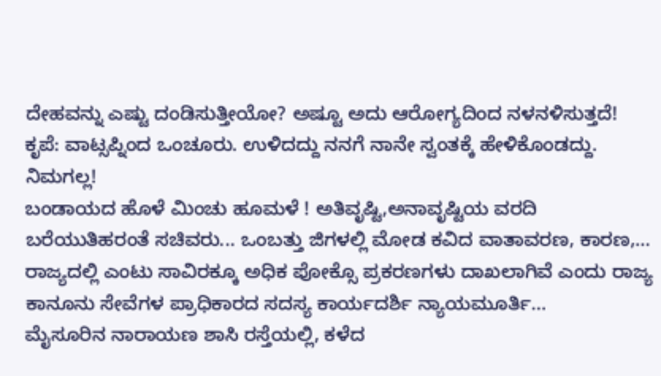ದೇಹವನ್ನು ಎಷ್ಟು ದಂಡಿಸುತ್ತೀಯೋ? ಅಷ್ಟೂ ಅದು ಆರೋಗ್ಯದಿಂದ ನಳನಳಿಸುತ್ತದೆ!
ಕೃಪೆ: ವಾಟ್ಸಪ್ನಿಂದ ಒಂಚೂರು. ಉಳಿದದ್ದು ನನಗೆ ನಾನೇ ಸ್ವಂತಕ್ಕೆ ಹೇಳಿಕೊಂಡದ್ದು.
ನಿಮಗಲ್ಲ!
ಬಂಡಾಯದ ಹೊಳೆ ಮಿಂಚು ಹೂಮಳೆ ! ಅತಿವೃಷ್ಟಿ,ಅನಾವೃಷ್ಟಿಯ ವರದಿ ಬರೆಯುತಿಹರಂತೆ ಸಚಿವರು... ಒಂಬತ್ತು ಜಿಗಳಲ್ಲಿ ಮೋಡ ಕವಿದ ವಾತಾವರಣ, ಕಾರಣ,…
ರಾಜ್ಯದಲ್ಲಿ ಎಂಟು ಸಾವಿರಕ್ಕೂ ಅಧಿಕ ಪೋಕ್ಸೊ ಪ್ರಕರಣಗಳು ದಾಖಲಾಗಿವೆ ಎಂದು ರಾಜ್ಯ ಕಾನೂನು ಸೇವೆಗಳ ಪ್ರಾಧಿಕಾರದ ಸದಸ್ಯ ಕಾರ್ಯದರ್ಶಿ ನ್ಯಾಯಮೂರ್ತಿ…
ಮೈಸೂರಿನ ನಾರಾಯಣ ಶಾಸಿ ರಸ್ತೆಯಲ್ಲಿ, ಕಳೆದ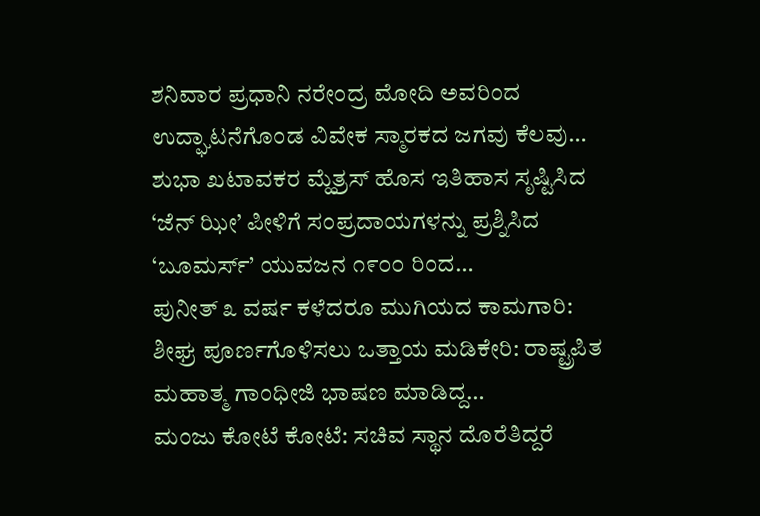ಶನಿವಾರ ಪ್ರಧಾನಿ ನರೇಂದ್ರ ಮೋದಿ ಅವರಿಂದ ಉದ್ಘಾಟನೆಗೊಂಡ ವಿವೇಕ ಸ್ಮಾರಕದ ಜಗವು ಕೆಲವು…
ಶುಭಾ ಖಟಾವಕರ ಮ್ಹೆತ್ರಸ್ ಹೊಸ ಇತಿಹಾಸ ಸೃಷ್ಟಿಸಿದ ‘ಜೆನ್ ಝೀ’ ಪೀಳಿಗೆ ಸಂಪ್ರದಾಯಗಳನ್ನು ಪ್ರಶ್ನಿಸಿದ ‘ಬೂಮರ್ಸ್’ ಯುವಜನ ೧೯೦೦ ರಿಂದ…
ಪುನೀತ್ ೩ ವರ್ಷ ಕಳೆದರೂ ಮುಗಿಯದ ಕಾಮಗಾರಿ: ಶೀಘ್ರ ಪೂರ್ಣಗೊಳಿಸಲು ಒತ್ತಾಯ ಮಡಿಕೇರಿ: ರಾಷ್ಟ್ರಪಿತ ಮಹಾತ್ಮ ಗಾಂಧೀಜಿ ಭಾಷಣ ಮಾಡಿದ್ದ…
ಮಂಜು ಕೋಟೆ ಕೋಟೆ: ಸಚಿವ ಸ್ಥಾನ ದೊರೆತಿದ್ದರೆ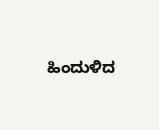ಹಿಂದುಳಿದ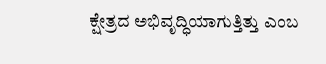ಕ್ಷೇತ್ರದ ಅಭಿವೃದ್ಧಿಯಾಗುತ್ತಿತ್ತು ಎಂಬ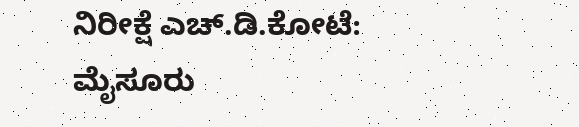ನಿರೀಕ್ಷೆ ಎಚ್.ಡಿ.ಕೋಟೆ: ಮೈಸೂರು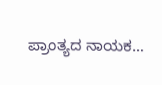ಪ್ರಾಂತ್ಯದ ನಾಯಕ…